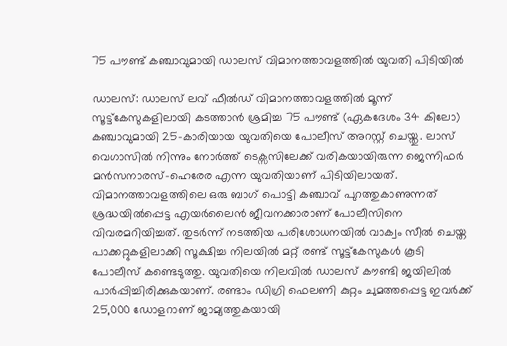75 പൗണ്ട് കഞ്ചാവുമായി ഡാലസ് വിമാനത്താവളത്തിൽ യുവതി പിടിയിൽ

ഡാലസ്: ഡാലസ് ലവ് ഫീൽഡ് വിമാനത്താവളത്തിൽ മൂന്ന് സൂട്ട്കേസുകളിലായി കടത്താൻ ശ്രമിച്ച 75 പൗണ്ട് (ഏകദേശം 34 കിലോ) കഞ്ചാവുമായി 25-കാരിയായ യുവതിയെ പോലീസ് അറസ്റ്റ് ചെയ്തു. ലാസ് വെഗാസിൽ നിന്നും നോർത്ത് ടെക്സസിലേക്ക് വരികയായിരുന്ന ജെന്നിഫർ മൻസനാരസ്-ഹെരേര എന്ന യുവതിയാണ് പിടിയിലായത്. വിമാനത്താവളത്തിലെ ഒരു ബാഗ് പൊട്ടി കഞ്ചാവ് പുറത്തുകാണുന്നത് ശ്രദ്ധയിൽപ്പെട്ട എയർലൈൻ ജീവനക്കാരാണ് പോലീസിനെ വിവരമറിയിച്ചത്. തുടർന്ന് നടത്തിയ പരിശോധനയിൽ വാക്വം സീൽ ചെയ്ത പാക്കറ്റുകളിലാക്കി സൂക്ഷിച്ച നിലയിൽ മറ്റ് രണ്ട് സൂട്ട്കേസുകൾ കൂടി പോലീസ് കണ്ടെടുത്തു. യുവതിയെ നിലവിൽ ഡാലസ് കൗണ്ടി ജയിലിൽ പാർപ്പിച്ചിരിക്കുകയാണ്. രണ്ടാം ഡിഗ്രി ഫെലണി കുറ്റം ചുമത്തപ്പെട്ട ഇവർക്ക് 25,000 ഡോളറാണ് ജാമ്യത്തുകയായി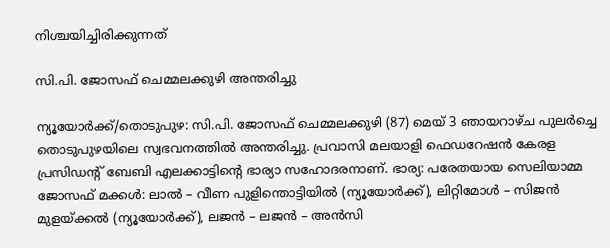നിശ്ചയിച്ചിരിക്കുന്നത്

സി.പി. ജോസഫ് ചെമ്മലക്കുഴി അന്തരിച്ചു

ന്യൂയോർക്ക്/തൊടുപുഴ: സി.പി. ജോസഫ് ചെമ്മലക്കുഴി (87) മെയ് 3 ഞായറാഴ്ച പുലർച്ചെ തൊടുപുഴയിലെ സ്വഭവനത്തില്‍ അന്തരിച്ചു. പ്രവാസി മലയാളി ഫെഡറേഷൻ കേരള പ്രസിഡന്റ് ബേബി എലക്കാട്ടിന്റെ ഭാര്യാ സഹോദരനാണ്. ഭാര്യ: പരേതയായ സെലിയാമ്മ ജോസഫ് മക്കൾ: ലാൽ – വീണ പുളിന്തൊട്ടിയിൽ (ന്യൂയോർക്ക്), ലിറ്റിമോൾ – സിജൻ മുളയ്ക്കൽ (ന്യൂയോർക്ക്), ലജൻ – ലജൻ – അൻസി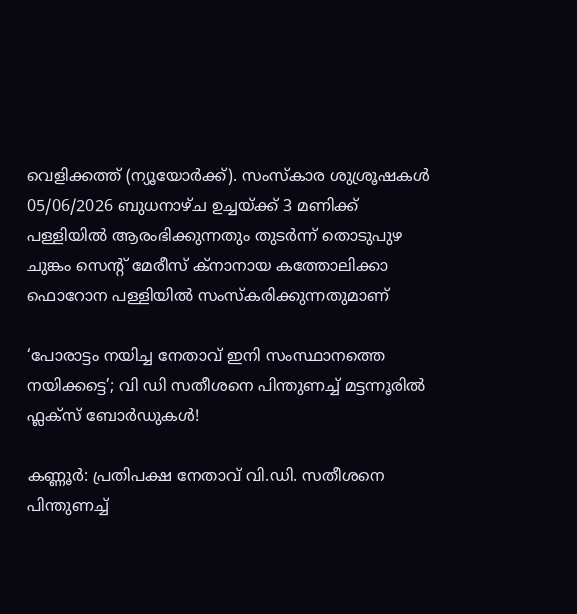വെളിക്കത്ത് (ന്യൂയോർക്ക്). സംസ്കാര ശുശ്രൂഷകൾ 05/06/2026 ബുധനാഴ്ച ഉച്ചയ്ക്ക് 3 മണിക്ക് പള്ളിയിൽ ആരംഭിക്കുന്നതും തുടർന്ന് തൊടുപുഴ ചുങ്കം സെന്റ് മേരീസ് ക്നാനായ കത്തോലിക്കാ ഫൊറോന പള്ളിയിൽ സംസ്കരിക്കുന്നതുമാണ്

‘പോരാട്ടം നയിച്ച നേതാവ് ഇനി സംസ്ഥാനത്തെ നയിക്കട്ടെ’; വി ഡി സതീശനെ പിന്തുണച്ച് മട്ടന്നൂരില്‍ ഫ്ലക്സ് ബോര്‍ഡുകള്‍!

കണ്ണൂർ: പ്രതിപക്ഷ നേതാവ് വി.ഡി. സതീശനെ പിന്തുണച്ച്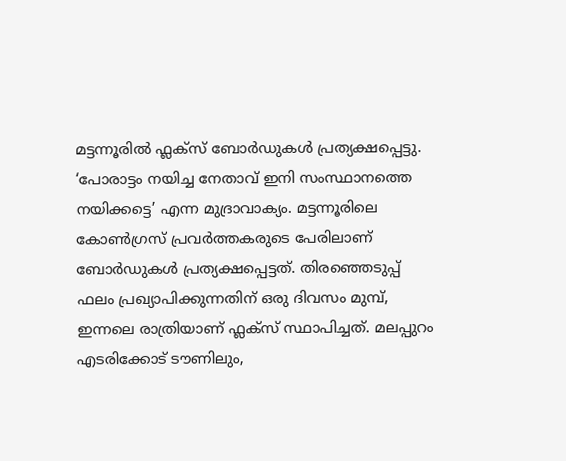മട്ടന്നൂരിൽ ഫ്ലക്സ് ബോർഡുകൾ പ്രത്യക്ഷപ്പെട്ടു. ‘പോരാട്ടം നയിച്ച നേതാവ് ഇനി സംസ്ഥാനത്തെ നയിക്കട്ടെ’ എന്ന മുദ്രാവാക്യം. മട്ടന്നൂരിലെ കോൺഗ്രസ് പ്രവർത്തകരുടെ പേരിലാണ് ബോർഡുകൾ പ്രത്യക്ഷപ്പെട്ടത്. തിരഞ്ഞെടുപ്പ് ഫലം പ്രഖ്യാപിക്കുന്നതിന് ഒരു ദിവസം മുമ്പ്, ഇന്നലെ രാത്രിയാണ് ഫ്ലക്സ് സ്ഥാപിച്ചത്. മലപ്പുറം എടരിക്കോട് ടൗണിലും,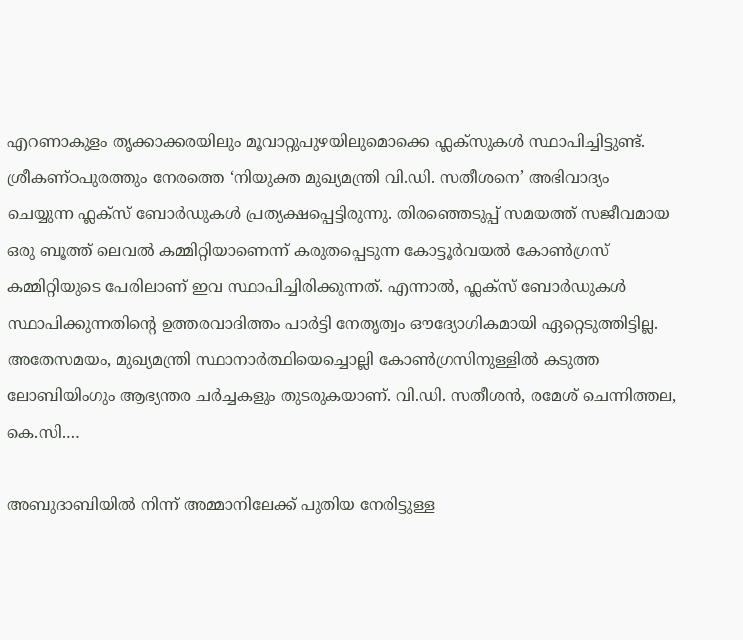എറണാകുളം തൃക്കാക്കരയിലും മൂവാറ്റുപുഴയിലുമൊക്കെ ഫ്ലക്സുകള്‍ സ്ഥാപിച്ചിട്ടുണ്ട്. ശ്രീകണ്ഠപുരത്തും നേരത്തെ ‘നിയുക്ത മുഖ്യമന്ത്രി വി.ഡി. സതീശനെ’ അഭിവാദ്യം ചെയ്യുന്ന ഫ്ലക്സ് ബോർഡുകൾ പ്രത്യക്ഷപ്പെട്ടിരുന്നു. തിരഞ്ഞെടുപ്പ് സമയത്ത് സജീവമായ ഒരു ബൂത്ത് ലെവൽ കമ്മിറ്റിയാണെന്ന് കരുതപ്പെടുന്ന കോട്ടൂർവയൽ കോൺഗ്രസ് കമ്മിറ്റിയുടെ പേരിലാണ് ഇവ സ്ഥാപിച്ചിരിക്കുന്നത്. എന്നാല്‍, ഫ്ലക്സ് ബോർഡുകൾ സ്ഥാപിക്കുന്നതിന്റെ ഉത്തരവാദിത്തം പാർട്ടി നേതൃത്വം ഔദ്യോഗികമായി ഏറ്റെടുത്തിട്ടില്ല. അതേസമയം, മുഖ്യമന്ത്രി സ്ഥാനാർത്ഥിയെച്ചൊല്ലി കോൺഗ്രസിനുള്ളിൽ കടുത്ത ലോബിയിംഗും ആഭ്യന്തര ചർച്ചകളും തുടരുകയാണ്. വി.ഡി. സതീശൻ, രമേശ് ചെന്നിത്തല, കെ.സി.…

അബുദാബിയിൽ നിന്ന് അമ്മാനിലേക്ക് പുതിയ നേരിട്ടുള്ള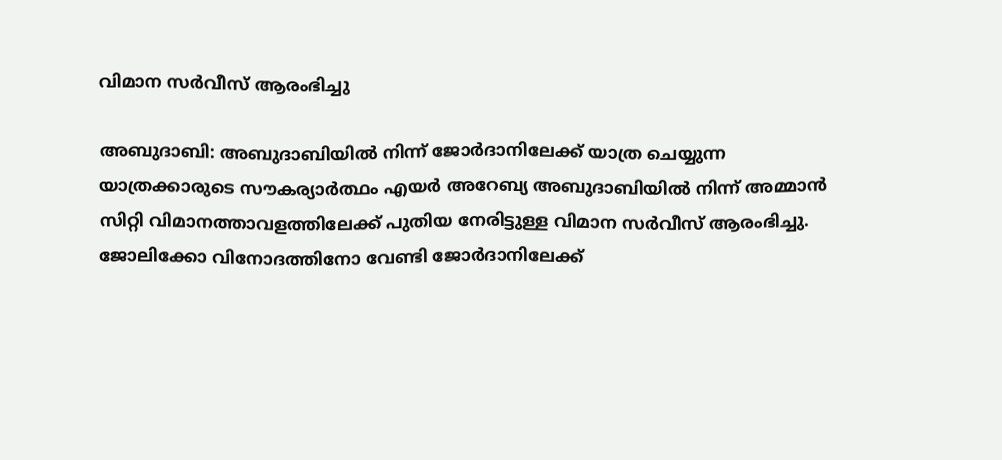വിമാന സർവീസ് ആരംഭിച്ചു

അബുദാബി: അബുദാബിയിൽ നിന്ന് ജോർദാനിലേക്ക് യാത്ര ചെയ്യുന്ന യാത്രക്കാരുടെ സൗകര്യാര്‍ത്ഥം എയർ അറേബ്യ അബുദാബിയില്‍ നിന്ന് അമ്മാൻ സിറ്റി വിമാനത്താവളത്തിലേക്ക് പുതിയ നേരിട്ടുള്ള വിമാന സർവീസ് ആരംഭിച്ചു. ജോലിക്കോ വിനോദത്തിനോ വേണ്ടി ജോർദാനിലേക്ക്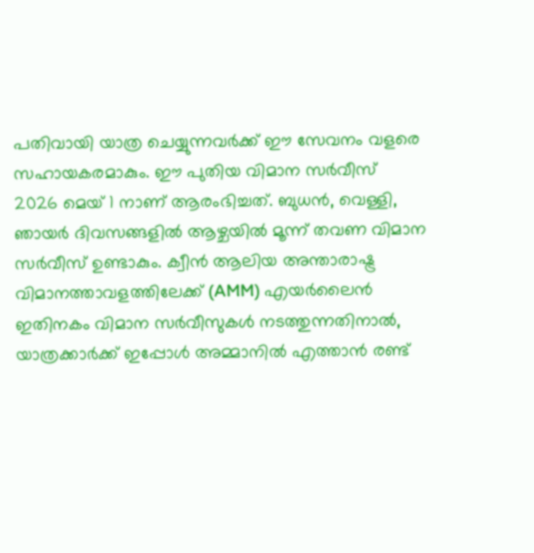പതിവായി യാത്ര ചെയ്യുന്നവർക്ക് ഈ സേവനം വളരെ സഹായകരമാകും. ഈ പുതിയ വിമാന സർവീസ് 2026 മെയ് 1 നാണ് ആരംഭിച്ചത്. ബുധൻ, വെള്ളി, ഞായർ ദിവസങ്ങളിൽ ആഴ്ചയിൽ മൂന്ന് തവണ വിമാന സർവീസ് ഉണ്ടാകും. ക്വീൻ ആലിയ അന്താരാഷ്ട്ര വിമാനത്താവളത്തിലേക്ക് (AMM) എയർലൈൻ ഇതിനകം വിമാന സർവീസുകൾ നടത്തുന്നതിനാൽ, യാത്രക്കാർക്ക് ഇപ്പോൾ അമ്മാനിൽ എത്താൻ രണ്ട്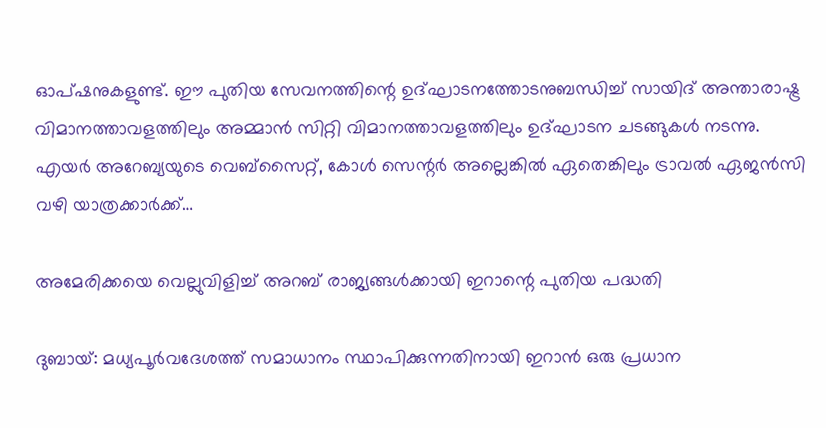ഓപ്ഷനുകളുണ്ട്. ഈ പുതിയ സേവനത്തിന്റെ ഉദ്ഘാടനത്തോടനുബന്ധിച്ച് സായിദ് അന്താരാഷ്ട്ര വിമാനത്താവളത്തിലും അമ്മാൻ സിറ്റി വിമാനത്താവളത്തിലും ഉദ്ഘാടന ചടങ്ങുകൾ നടന്നു. എയർ അറേബ്യയുടെ വെബ്‌സൈറ്റ്, കോൾ സെന്റർ അല്ലെങ്കിൽ ഏതെങ്കിലും ട്രാവൽ ഏജൻസി വഴി യാത്രക്കാർക്ക്…

അമേരിക്കയെ വെല്ലുവിളിച്ച് അറബ് രാജ്യങ്ങൾക്കായി ഇറാന്റെ പുതിയ പദ്ധതി

ദുബായ്: മധ്യപൂർവദേശത്ത് സമാധാനം സ്ഥാപിക്കുന്നതിനായി ഇറാൻ ഒരു പ്രധാന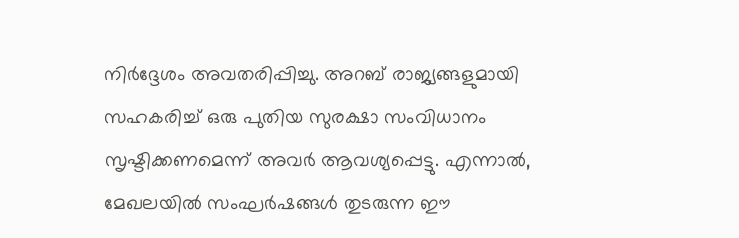നിർദ്ദേശം അവതരിപ്പിച്ചു. അറബ് രാജ്യങ്ങളുമായി സഹകരിച്ച് ഒരു പുതിയ സുരക്ഷാ സംവിധാനം സൃഷ്ടിക്കണമെന്ന് അവര്‍ ആവശ്യപ്പെട്ടു. എന്നാല്‍, മേഖലയിൽ സംഘർഷങ്ങൾ തുടരുന്ന ഈ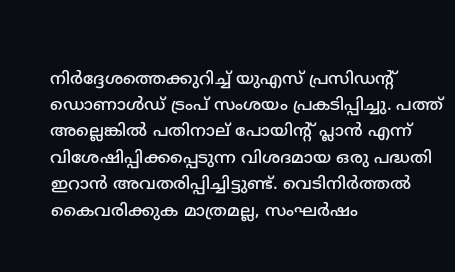നിർദ്ദേശത്തെക്കുറിച്ച് യുഎസ് പ്രസിഡന്റ് ഡൊണാൾഡ് ട്രംപ് സംശയം പ്രകടിപ്പിച്ചു. പത്ത് അല്ലെങ്കിൽ പതിനാല് പോയിന്റ് പ്ലാൻ എന്ന് വിശേഷിപ്പിക്കപ്പെടുന്ന വിശദമായ ഒരു പദ്ധതി ഇറാൻ അവതരിപ്പിച്ചിട്ടുണ്ട്. വെടിനിർത്തൽ കൈവരിക്കുക മാത്രമല്ല, സംഘർഷം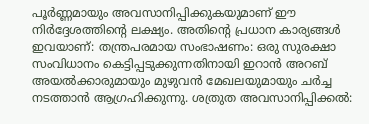പൂർണ്ണമായും അവസാനിപ്പിക്കുകയുമാണ് ഈ നിർദ്ദേശത്തിന്റെ ലക്ഷ്യം. അതിന്റെ പ്രധാന കാര്യങ്ങൾ ഇവയാണ്: തന്ത്രപരമായ സംഭാഷണം: ഒരു സുരക്ഷാ സംവിധാനം കെട്ടിപ്പടുക്കുന്നതിനായി ഇറാൻ അറബ് അയൽക്കാരുമായും മുഴുവൻ മേഖലയുമായും ചർച്ച നടത്താൻ ആഗ്രഹിക്കുന്നു. ശത്രുത അവസാനിപ്പിക്കൽ: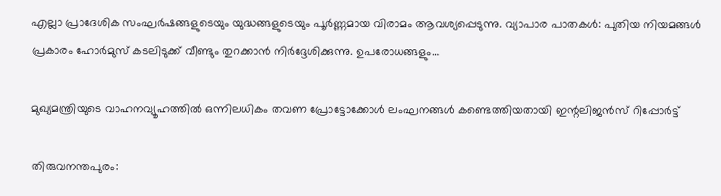എല്ലാ പ്രാദേശിക സംഘർഷങ്ങളുടെയും യുദ്ധങ്ങളുടെയും പൂർണ്ണമായ വിരാമം ആവശ്യപ്പെടുന്നു. വ്യാപാര പാതകൾ: പുതിയ നിയമങ്ങൾ പ്രകാരം ഹോർമുസ് കടലിടുക്ക് വീണ്ടും തുറക്കാൻ നിർദ്ദേശിക്കുന്നു. ഉപരോധങ്ങളും…

മുഖ്യമന്ത്രിയുടെ വാഹനവ്യൂഹത്തില്‍ ഒന്നിലധികം തവണ പ്രോട്ടോക്കോൾ ലംഘനങ്ങൾ കണ്ടെത്തിയതായി ഇന്റലിജൻസ് റിപ്പോർട്ട്

തിരുവനന്തപുരം: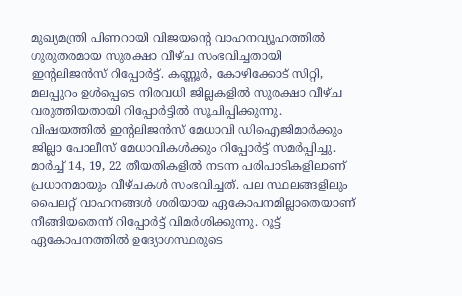മുഖ്യമന്ത്രി പിണറായി വിജയന്റെ വാഹനവ്യൂഹത്തിൽ ഗുരുതരമായ സുരക്ഷാ വീഴ്ച സംഭവിച്ചതായി ഇന്റലിജൻസ് റിപ്പോർട്ട്. കണ്ണൂർ, കോഴിക്കോട് സിറ്റി, മലപ്പുറം ഉൾപ്പെടെ നിരവധി ജില്ലകളിൽ സുരക്ഷാ വീഴ്ച വരുത്തിയതായി റിപ്പോര്‍ട്ടില്‍ സൂചിപ്പിക്കുന്നു. വിഷയത്തിൽ ഇന്റലിജൻസ് മേധാവി ഡിഐജിമാർക്കും ജില്ലാ പോലീസ് മേധാവികൾക്കും റിപ്പോർട്ട് സമർപ്പിച്ചു. മാർച്ച് 14, 19, 22 തീയതികളിൽ നടന്ന പരിപാടികളിലാണ് പ്രധാനമായും വീഴ്ചകൾ സംഭവിച്ചത്. പല സ്ഥലങ്ങളിലും പൈലറ്റ് വാഹനങ്ങൾ ശരിയായ ഏകോപനമില്ലാതെയാണ് നീങ്ങിയതെന്ന് റിപ്പോർട്ട് വിമർശിക്കുന്നു. റൂട്ട് ഏകോപനത്തിൽ ഉദ്യോഗസ്ഥരുടെ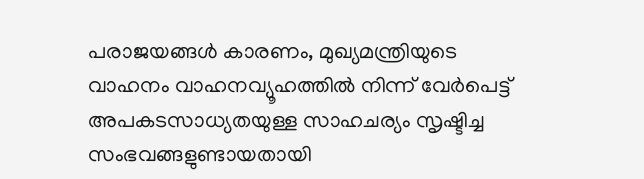പരാജയങ്ങൾ കാരണം, മുഖ്യമന്ത്രിയുടെ വാഹനം വാഹനവ്യൂഹത്തിൽ നിന്ന് വേർപെട്ട് അപകടസാധ്യതയുള്ള സാഹചര്യം സൃഷ്ടിച്ച സംഭവങ്ങളുണ്ടായതായി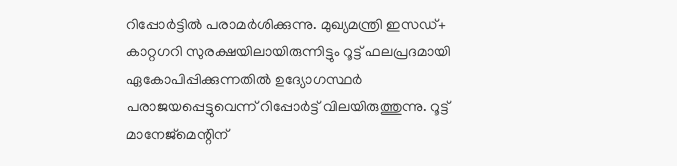റിപ്പോര്‍ട്ടില്‍ പരാമര്‍ശിക്കുന്നു. മുഖ്യമന്ത്രി ഇസഡ്+ കാറ്റഗറി സുരക്ഷയിലായിരുന്നിട്ടും റൂട്ട് ഫലപ്രദമായി ഏകോപിപ്പിക്കുന്നതിൽ ഉദ്യോഗസ്ഥർ പരാജയപ്പെട്ടുവെന്ന് റിപ്പോർട്ട് വിലയിരുത്തുന്നു. റൂട്ട് മാനേജ്‌മെന്റിന്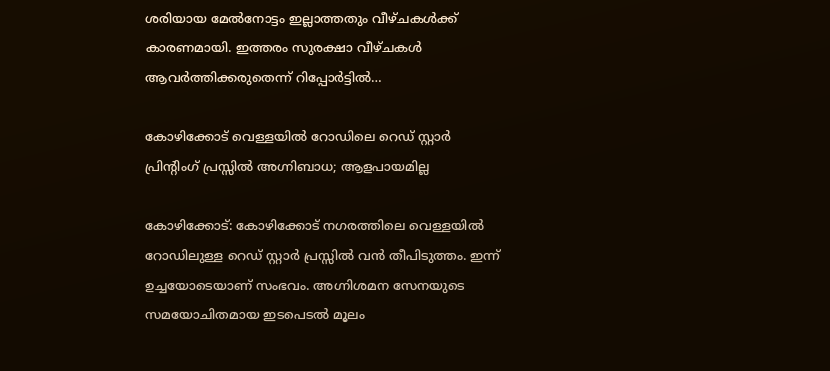ശരിയായ മേൽനോട്ടം ഇല്ലാത്തതും വീഴ്ചകൾക്ക് കാരണമായി. ഇത്തരം സുരക്ഷാ വീഴ്ചകൾ ആവർത്തിക്കരുതെന്ന് റിപ്പോർട്ടിൽ…

കോഴിക്കോട് വെള്ളയില്‍ റോഡിലെ റെഡ് സ്റ്റാര്‍ പ്രിന്റിംഗ് പ്രസ്സില്‍ അഗ്നിബാധ; ആളപായമില്ല

കോഴിക്കോട്: കോഴിക്കോട് നഗരത്തിലെ വെള്ളയിൽ റോഡിലുള്ള റെഡ് സ്റ്റാർ പ്രസ്സിൽ വൻ തീപിടുത്തം. ഇന്ന് ഉച്ചയോടെയാണ് സംഭവം. അഗ്നിശമന സേനയുടെ സമയോചിതമായ ഇടപെടൽ മൂലം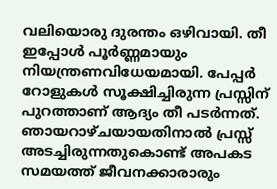വലിയൊരു ദുരന്തം ഒഴിവായി. തീ ഇപ്പോൾ പൂർണ്ണമായും നിയന്ത്രണവിധേയമായി. പേപ്പർ റോളുകൾ സൂക്ഷിച്ചിരുന്ന പ്രസ്സിന് പുറത്താണ് ആദ്യം തീ പടർന്നത്. ഞായറാഴ്ചയായതിനാൽ പ്രസ്സ് അടച്ചിരുന്നതുകൊണ്ട് അപകട സമയത്ത് ജീവനക്കാരാരും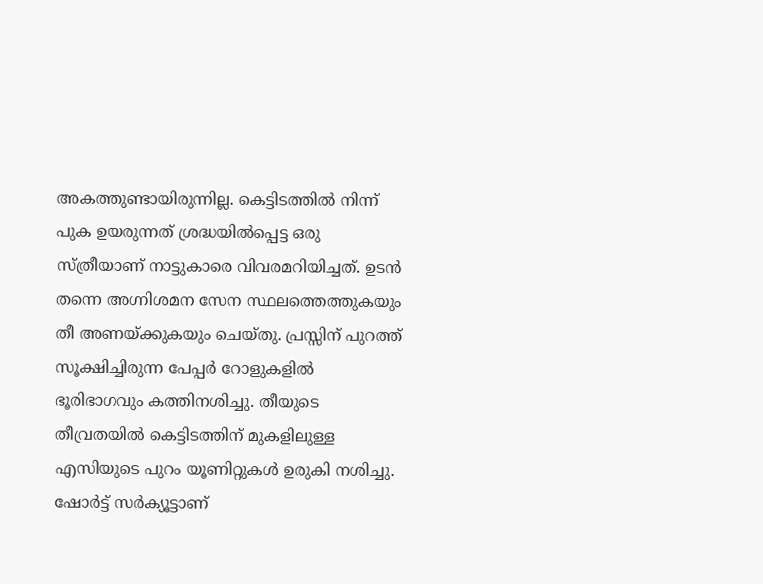അകത്തുണ്ടായിരുന്നില്ല. കെട്ടിടത്തിൽ നിന്ന് പുക ഉയരുന്നത് ശ്രദ്ധയിൽപ്പെട്ട ഒരു സ്ത്രീയാണ് നാട്ടുകാരെ വിവരമറിയിച്ചത്. ഉടൻ തന്നെ അഗ്നിശമന സേന സ്ഥലത്തെത്തുകയും തീ അണയ്ക്കുകയും ചെയ്തു. പ്രസ്സിന് പുറത്ത് സൂക്ഷിച്ചിരുന്ന പേപ്പർ റോളുകളിൽ ഭൂരിഭാഗവും കത്തിനശിച്ചു. തീയുടെ തീവ്രതയിൽ കെട്ടിടത്തിന് മുകളിലുള്ള എസിയുടെ പുറം യൂണിറ്റുകൾ ഉരുകി നശിച്ചു. ഷോർട്ട് സർക്യൂട്ടാണ്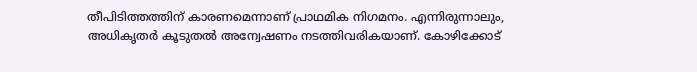തീപിടിത്തത്തിന് കാരണമെന്നാണ് പ്രാഥമിക നിഗമനം. എന്നിരുന്നാലും, അധികൃതർ കൂടുതൽ അന്വേഷണം നടത്തിവരികയാണ്. കോഴിക്കോട്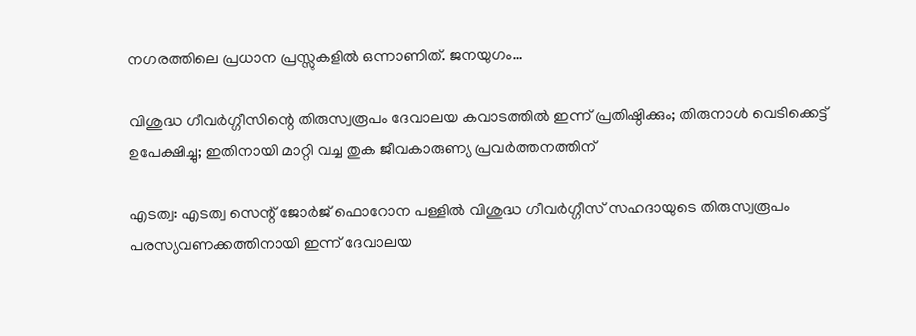നഗരത്തിലെ പ്രധാന പ്രസ്സുകളിൽ ഒന്നാണിത്. ജനയുഗം…

വിശുദ്ധ ഗീവര്‍ഗ്ഗീസിന്റെ തിരുസ്വരൂപം ദേവാലയ കവാടത്തില്‍ ഇന്ന് പ്രതിഷ്ഠിക്കും; തിരുനാള്‍ വെടിക്കെട്ട് ഉപേക്ഷിച്ചു; ഇതിനായി മാറ്റി വച്ച തുക ജീവകാരുണ്യ പ്രവര്‍ത്തനത്തിന്

എടത്വ: എടത്വ സെന്റ് ജോര്‍ജ് ഫൊറോന പള്ളില്‍ വിശുദ്ധ ഗീവര്‍ഗ്ഗീസ് സഹദായുടെ തിരുസ്വരൂപം പരസ്യവണക്കത്തിനായി ഇന്ന് ദേവാലയ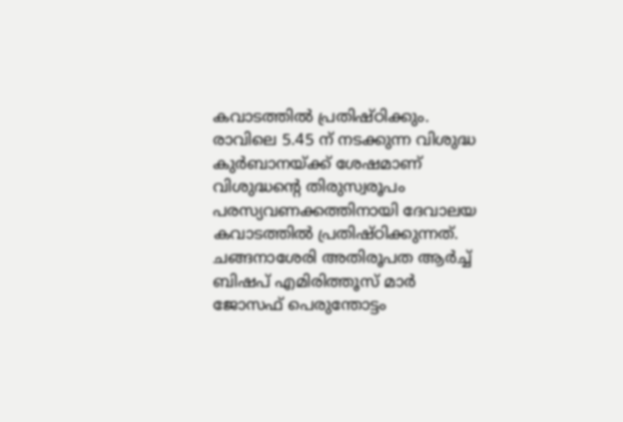കവാടത്തില്‍ പ്രതിഷ്ഠിക്കും. രാവിലെ 5.45 ന് നടക്കുന്ന വിശുദ്ധ കുര്‍ബാനയ്ക്ക് ശേഷമാണ് വിശുദ്ധന്റെ തിരുസ്വരൂപം പരസ്യവണക്കത്തിനായി ദേവാലയ കവാടത്തില്‍ പ്രതിഷ്ഠിക്കുന്നത്. ചങ്ങനാശേരി അതിരൂപത ആര്‍ച്ച് ബിഷപ് എമിരിത്തൂസ് മാര്‍ ജോസഫ് പെരുന്തോട്ടം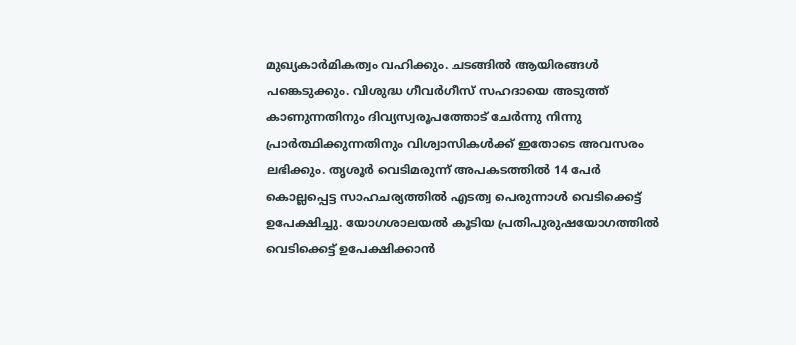മുഖ്യകാര്‍മികത്വം വഹിക്കും. ചടങ്ങില്‍ ആയിരങ്ങള്‍ പങ്കെടുക്കും. വിശുദ്ധ ഗീവര്‍ഗീസ് സഹദായെ അടുത്ത് കാണുന്നതിനും ദിവ്യസ്വരൂപത്തോട് ചേര്‍ന്നു നിന്നു പ്രാര്‍ത്ഥിക്കുന്നതിനും വിശ്വാസികള്‍ക്ക് ഇതോടെ അവസരം ലഭിക്കും. തൃശൂര്‍ വെടിമരുന്ന് അപകടത്തില്‍ 14 പേര്‍ കൊല്ലപ്പെട്ട സാഹചര്യത്തില്‍ എടത്വ പെരുന്നാള്‍ വെടിക്കെട്ട് ഉപേക്ഷിച്ചു. യോഗശാലയല്‍ കൂടിയ പ്രതിപുരുഷയോഗത്തില്‍ വെടിക്കെട്ട് ഉപേക്ഷിക്കാന്‍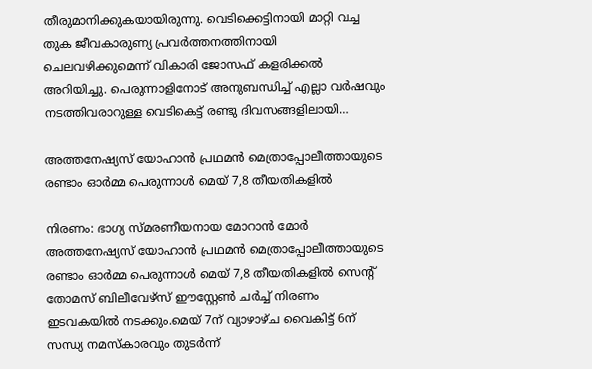തീരുമാനിക്കുകയായിരുന്നു. വെടിക്കെട്ടിനായി മാറ്റി വച്ച തുക ജീവകാരുണ്യ പ്രവര്‍ത്തനത്തിനായി ചെലവഴിക്കുമെന്ന് വികാരി ജോസഫ് കളരിക്കല്‍ അറിയിച്ചു. പെരുന്നാളിനോട് അനുബന്ധിച്ച് എല്ലാ വര്‍ഷവും നടത്തിവരാറുള്ള വെടികെട്ട് രണ്ടു ദിവസങ്ങളിലായി…

അത്തനേഷ്യസ് യോഹാൻ പ്രഥമൻ മെത്രാപ്പോലീത്തായുടെ രണ്ടാം ഓർമ്മ പെരുന്നാൾ മെയ് 7,8 തീയതികളിൽ

നിരണം: ഭാഗ്യ സ്മരണീയനായ മോറാൻ മോർ അത്തനേഷ്യസ് യോഹാൻ പ്രഥമൻ മെത്രാപ്പോലീത്തായുടെ രണ്ടാം ഓർമ്മ പെരുന്നാൾ മെയ് 7,8 തീയതികളിൽ സെന്റ് തോമസ് ബിലീവേഴ്സ് ഈസ്റ്റേൺ ചർച്ച് നിരണം ഇടവകയിൽ നടക്കും.മെയ് 7ന് വ്യാഴാഴ്‌ച വൈകിട്ട് 6ന് സന്ധ്യ നമസ്കാരവും തുടർന്ന്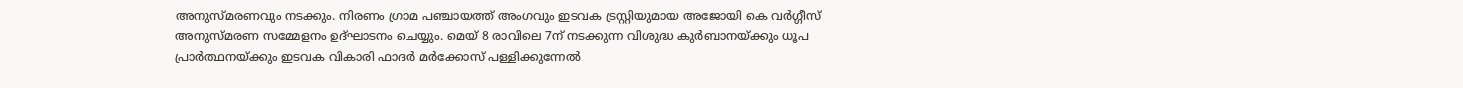അനുസ്മരണവും നടക്കും. നിരണം ഗ്രാമ പഞ്ചായത്ത് അംഗവും ഇടവക ട്രസ്റ്റിയുമായ അജോയി കെ വർഗ്ഗീസ് അനുസ്മരണ സമ്മേളനം ഉദ്ഘാടനം ചെയ്യും. മെയ് 8 രാവിലെ 7ന് നടക്കുന്ന വിശുദ്ധ കുർബാനയ്ക്കും ധൂപ പ്രാർത്ഥനയ്ക്കും ഇടവക വികാരി ഫാദർ മർക്കോസ് പള്ളിക്കുന്നേൽ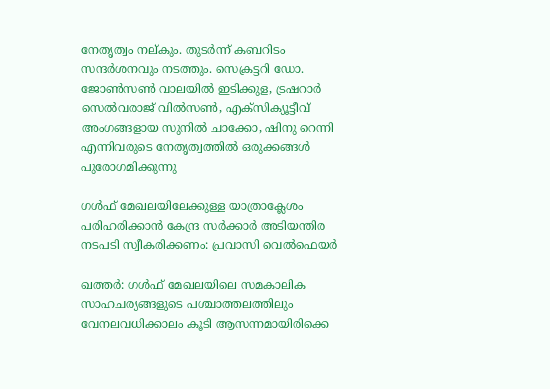നേതൃത്വം നല്കും. തുടർന്ന് കബറിടം സന്ദർശനവും നടത്തും. സെക്രട്ടറി ഡോ. ജോൺസൺ വാലയിൽ ഇടിക്കുള, ട്രഷറാർ സെൽവരാജ് വിൽസൺ, എക്സിക്യൂട്ടീവ് അംഗങ്ങളായ സുനിൽ ചാക്കോ, ഷിനു റെന്നി എന്നിവരുടെ നേതൃത്വത്തില്‍ ഒരുക്കങ്ങൾ പുരോഗമിക്കുന്നു

ഗൾഫ് മേഖലയിലേക്കുള്ള യാത്രാക്ലേശം പരിഹരിക്കാന്‍ കേന്ദ്ര സര്‍ക്കാര്‍ അടിയന്തിര നടപടി സ്വീകരിക്കണം: പ്രവാസി വെല്‍ഫെയര്‍

ഖത്തര്‍: ഗൾഫ് മേഖലയിലെ സമകാലിക സാഹചര്യങ്ങളുടെ പശ്ചാത്തലത്തിലും വേനലവധിക്കാലം കൂടി ആസന്നമായിരിക്കെ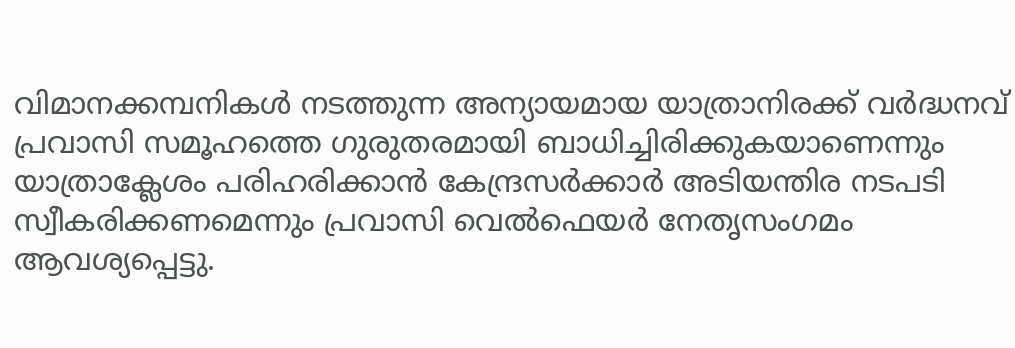വിമാനക്കമ്പനികൾ നടത്തുന്ന അന്യായമായ യാത്രാനിരക്ക് വർദ്ധനവ് പ്രവാസി സമൂഹത്തെ ഗുരുതരമായി ബാധിച്ചിരിക്കുകയാണെന്നും യാത്രാക്ലേശം പരിഹരിക്കാന്‍ കേന്ദ്രസര്‍ക്കാര്‍ അടിയന്തിര നടപടി സ്വീകരിക്കണമെന്നും പ്രവാസി വെല്‍ഫെയര്‍ നേതൃസംഗമം ആവശ്യപ്പെട്ടു.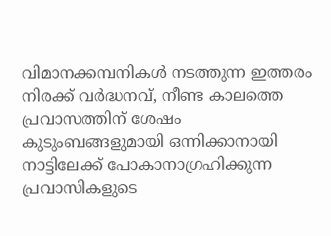വിമാനക്കമ്പനികൾ നടത്തുന്ന ഇത്തരം നിരക്ക് വർദ്ധനവ്, നീണ്ട കാലത്തെ പ്രവാസത്തിന് ശേഷം കുടുംബങ്ങളുമായി ഒന്നിക്കാനായി നാട്ടിലേക്ക് പോകാനാഗ്രഹിക്കുന്ന പ്രവാസികളുടെ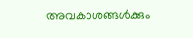അവകാശങ്ങൾക്കും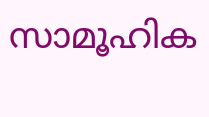സാമൂഹിക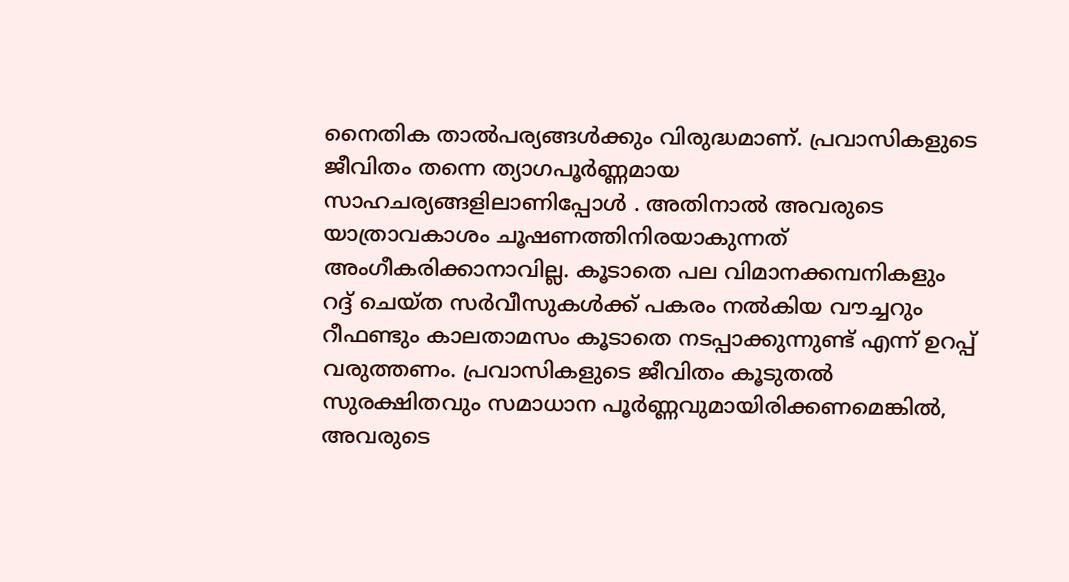നൈതിക താൽപര്യങ്ങൾക്കും വിരുദ്ധമാണ്. പ്രവാസികളുടെ ജീവിതം തന്നെ ത്യാഗപൂർണ്ണമായ സാഹചര്യങ്ങളിലാണിപ്പോൾ . അതിനാൽ അവരുടെ യാത്രാവകാശം ചൂഷണത്തിനിരയാകുന്നത് അംഗീകരിക്കാനാവില്ല. കൂടാതെ പല വിമാനക്കമ്പനികളും റദ്ദ് ചെയ്ത സർവീസുകൾക്ക് പകരം നൽകിയ വൗച്ചറും റീഫണ്ടും കാലതാമസം കൂടാതെ നടപ്പാക്കുന്നുണ്ട് എന്ന് ഉറപ്പ് വരുത്തണം. പ്രവാസികളുടെ ജീവിതം കൂടുതൽ സുരക്ഷിതവും സമാധാന പൂർണ്ണവുമായിരിക്കണമെങ്കിൽ, അവരുടെ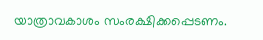യാത്രാവകാശം സംരക്ഷിക്കപ്പെടണം.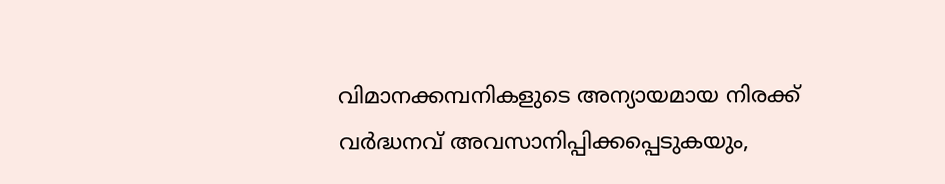വിമാനക്കമ്പനികളുടെ അന്യായമായ നിരക്ക് വർദ്ധനവ് അവസാനിപ്പിക്കപ്പെടുകയും,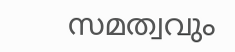സമത്വവും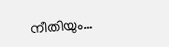നീതിയും…